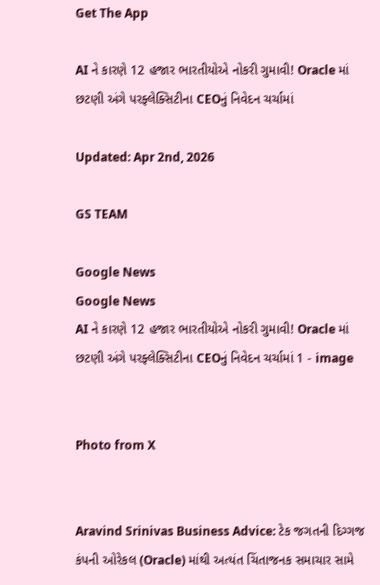Get The App

AI ને કારણે 12 હજાર ભારતીયોએ નોકરી ગુમાવી! Oracle માં છટણી અંગે પરફ્લેક્સિટીના CEOનું નિવેદન ચર્ચામાં

Updated: Apr 2nd, 2026

GS TEAM

Google News
Google News
AI ને કારણે 12 હજાર ભારતીયોએ નોકરી ગુમાવી! Oracle માં છટણી અંગે પરફ્લેક્સિટીના CEOનું નિવેદન ચર્ચામાં 1 - image


Photo from X


Aravind Srinivas Business Advice: ટેક જગતની દિગ્ગજ કંપની ઓરેકલ (Oracle) માંથી અત્યંત ચિંતાજનક સમાચાર સામે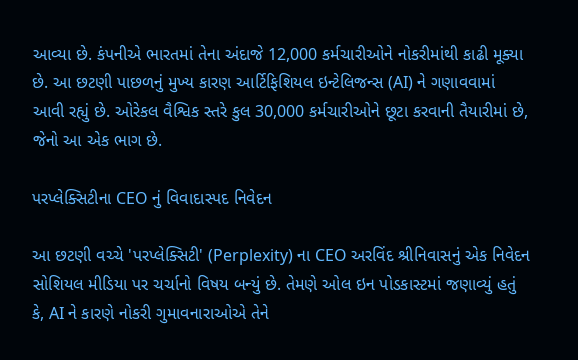આવ્યા છે. કંપનીએ ભારતમાં તેના અંદાજે 12,000 કર્મચારીઓને નોકરીમાંથી કાઢી મૂક્યા છે. આ છટણી પાછળનું મુખ્ય કારણ આર્ટિફિશિયલ ઇન્ટેલિજન્સ (AI) ને ગણાવવામાં આવી રહ્યું છે. ઓરેકલ વૈશ્વિક સ્તરે કુલ 30,000 કર્મચારીઓને છૂટા કરવાની તૈયારીમાં છે, જેનો આ એક ભાગ છે.

પરપ્લેક્સિટીના CEO નું વિવાદાસ્પદ નિવેદન

આ છટણી વચ્ચે 'પરપ્લેક્સિટી' (Perplexity) ના CEO અરવિંદ શ્રીનિવાસનું એક નિવેદન સોશિયલ મીડિયા પર ચર્ચાનો વિષય બન્યું છે. તેમણે ઓલ ઇન પોડકાસ્ટમાં જણાવ્યું હતું કે, AI ને કારણે નોકરી ગુમાવનારાઓએ તેને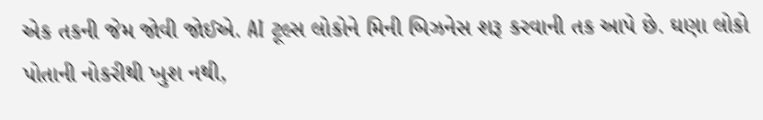એક તકની જેમ જોવી જોઈએ. AI ટૂલ્સ લોકોને મિની બિઝનેસ શરૂ કરવાની તક આપે છે. ઘણા લોકો પોતાની નોકરીથી ખુશ નથી,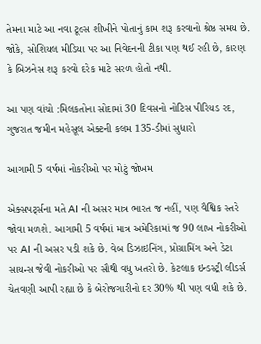તેમના માટે આ નવા ટૂલ્સ શીખીને પોતાનું કામ શરૂ કરવાનો શ્રેષ્ઠ સમય છે. જોકે, સોશિયલ મીડિયા પર આ નિવેદનની ટીકા પણ થઈ રહી છે, કારણ કે બિઝનેસ શરૂ કરવો દરેક માટે સરળ હોતો નથી.

આ પણ વાંચો :મિલકતોના સોદામાં 30 દિવસનો નોટિસ પીરિયડ રદ, ગુજરાત જમીન મહેસૂલ એક્ટની કલમ 135-ડીમાં સુધારો

આગામી 5 વર્ષમાં નોકરીઓ પર મોટું જોખમ

એક્સપર્ટ્સના મતે AI ની અસર માત્ર ભારત જ નહીં, પણ વૈશ્વિક સ્તરે જોવા મળશે. આગામી 5 વર્ષમાં માત્ર અમેરિકામાં જ 90 લાખ નોકરીઓ પર AI ની અસર પડી શકે છે. વેબ ડિઝાઇનિંગ, પ્રોગ્રામિંગ અને ડેટા સાયન્સ જેવી નોકરીઓ પર સૌથી વધુ ખતરો છે. કેટલાક ઇન્ડસ્ટ્રી લીડર્સ ચેતવણી આપી રહ્યા છે કે બેરોજગારીનો દર 30% થી પણ વધી શકે છે.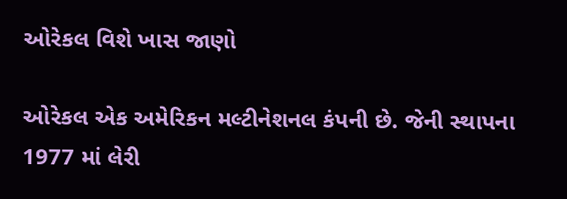ઓરેકલ વિશે ખાસ જાણો

ઓરેકલ એક અમેરિકન મલ્ટીનેશનલ કંપની છે. જેની સ્થાપના 1977 માં લેરી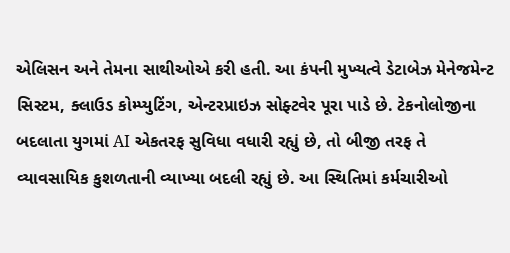એલિસન અને તેમના સાથીઓએ કરી હતી. આ કંપની મુખ્યત્વે ડેટાબેઝ મેનેજમેન્ટ સિસ્ટમ, ક્લાઉડ કોમ્પ્યુટિંગ, એન્ટરપ્રાઇઝ સોફ્ટવેર પૂરા પાડે છે. ટેકનોલોજીના બદલાતા યુગમાં AI એકતરફ સુવિધા વધારી રહ્યું છે, તો બીજી તરફ તે વ્યાવસાયિક કુશળતાની વ્યાખ્યા બદલી રહ્યું છે. આ સ્થિતિમાં કર્મચારીઓ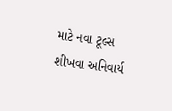માટે નવા ટૂલ્સ શીખવા અનિવાર્ય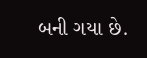બની ગયા છે.